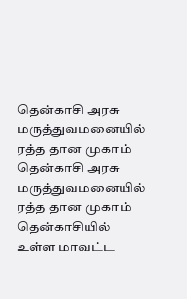தென்காசி அரசு மருத்துவமனையில் ரத்த தான முகாம்
தென்காசி அரசு மருத்துவமனையில் ரத்த தான முகாம்
தென்காசியில் உள்ள மாவட்ட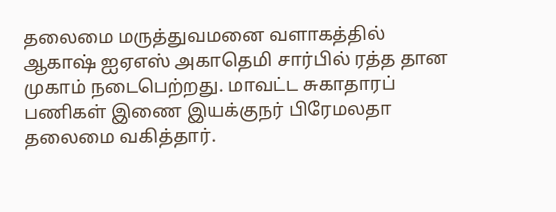தலைமை மருத்துவமனை வளாகத்தில் ஆகாஷ் ஐஏஎஸ் அகாதெமி சார்பில் ரத்த தான முகாம் நடைபெற்றது. மாவட்ட சுகாதாரப் பணிகள் இணை இயக்குநர் பிரேமலதா தலைமை வகித்தார்.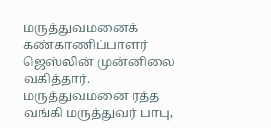மருத்துவமனைக் கண்காணிப்பாளர் ஜெஸ்லின் முன்னிலை வகித்தார். மருத்துவமனை ரத்த வங்கி மருத்துவர் பாபு,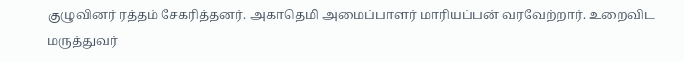குழுவினர் ரத்தம் சேகரித்தனர். அகாதெமி அமைப்பாளர் மாரியப்பன் வரவேற்றார். உறைவிட மருத்துவர்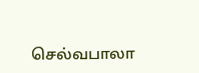செல்வபாலா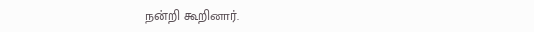நன்றி கூறினார்.